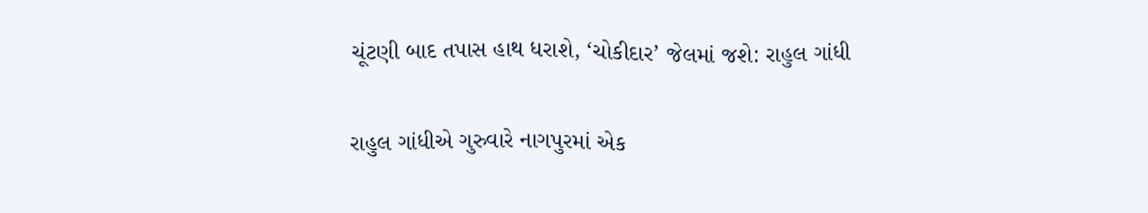ચૂંટણી બાદ તપાસ હાથ ધરાશે, ‘ચોકીદાર’ જેલમાં જશે: રાહુલ ગાંધી

રાહુલ ગાંધીએ ગુરુવારે નાગપુરમાં એક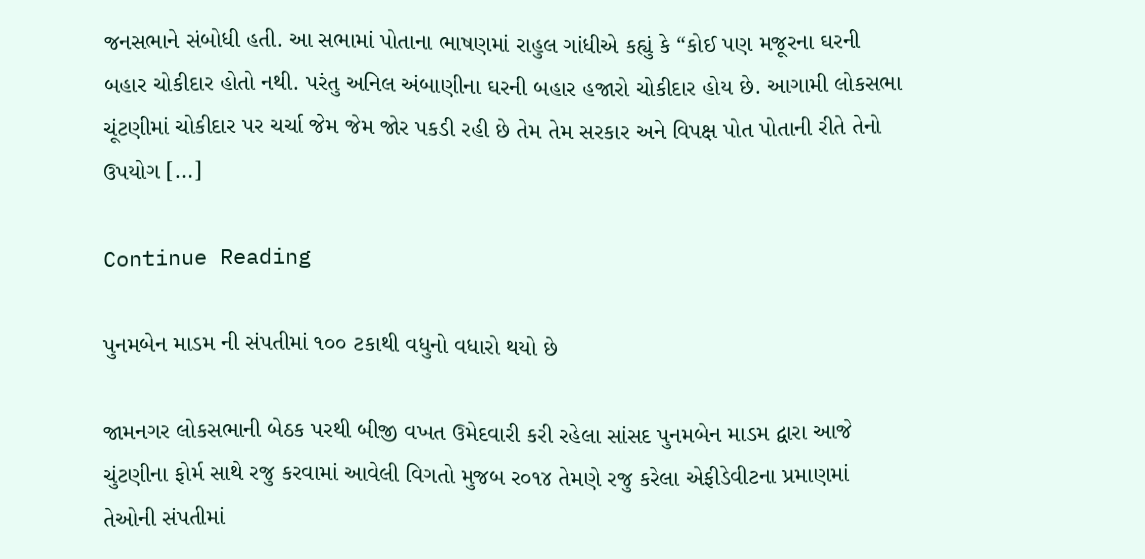જનસભાને સંબોધી હતી. આ સભામાં પોતાના ભાષણમાં રાહુલ ગાંધીએ કહ્યું કે “કોઈ પણ મજૂરના ઘરની બહાર ચોકીદાર હોતો નથી. પરંતુ અનિલ અંબાણીના ઘરની બહાર હજારો ચોકીદાર હોય છે. આગામી લોકસભા ચૂંટણીમાં ચોકીદાર પર ચર્ચા જેમ જેમ જોર પકડી રહી છે તેમ તેમ સરકાર અને વિપક્ષ પોત પોતાની રીતે તેનો ઉપયોગ […]

Continue Reading

પુનમબેન માડમ ની સંપતીમાં ૧૦૦ ટકાથી વધુનો વધારો થયો છે

જામનગર લોકસભાની બેઠક પરથી બીજી વખત ઉમેદવારી કરી રહેલા સાંસદ પુનમબેન માડમ દ્વારા આજે ચુંટણીના ફોર્મ સાથે રજુ કરવામાં આવેલી વિગતો મુજબ ર૦૧૪ તેમણે રજુ કરેલા એફીડેવીટના પ્રમાણમાં તેઓની સંપતીમાં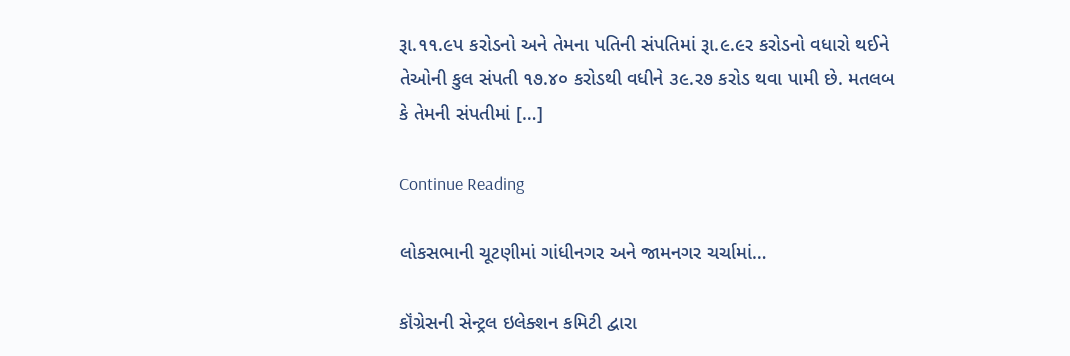રૂા.૧૧.૯પ કરોડનો અને તેમના પતિની સંપતિમાં રૂા.૯.૯ર કરોડનો વધારો થઈને તેઓની કુલ સંપતી ૧૭.૪૦ કરોડથી વધીને ૩૯.ર૭ કરોડ થવા પામી છે. મતલબ કે તેમની સંપતીમાં […]

Continue Reading

લોકસભાની ચૂટણીમાં ગાંધીનગર અને જામનગર ચર્ચામાં…

કૉંગ્રેસની સેન્ટ્રલ ઇલેક્શન કમિટી દ્વારા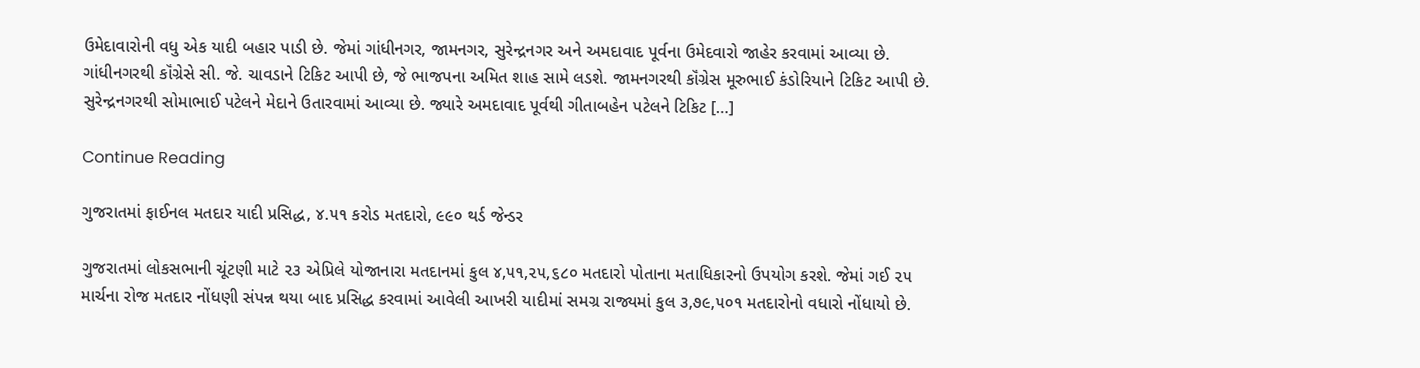ઉમેદાવારોની વધુ એક યાદી બહાર પાડી છે. જેમાં ગાંધીનગર, જામનગર, સુરેન્દ્રનગર અને અમદાવાદ પૂર્વના ઉમેદવારો જાહેર કરવામાં આવ્યા છે. ગાંધીનગરથી કૉંગ્રેસે સી. જે. ચાવડાને ટિકિટ આપી છે, જે ભાજપના અમિત શાહ સામે લડશે. જામનગરથી કૉંગ્રેસ મૂરુભાઈ કંડોરિયાને ટિકિટ આપી છે. સુરેન્દ્રનગરથી સોમાભાઈ પટેલને મેદાને ઉતારવામાં આવ્યા છે. જ્યારે અમદાવાદ પૂર્વથી ગીતાબહેન પટેલને ટિકિટ […]

Continue Reading

ગુજરાતમાં ફાઈનલ મતદાર યાદી પ્રસિદ્ધ, ૪.૫૧ કરોડ મતદારો, ૯૯૦ થર્ડ જેન્ડર

ગુજરાતમાં લોકસભાની ચૂંટણી માટે ૨૩ એપ્રિલે યોજાનારા મતદાનમાં કુલ ૪,૫૧,૨૫,૬૮૦ મતદારો પોતાના મતાધિકારનો ઉપયોગ કરશે. જેમાં ગઈ ૨૫ માર્ચના રોજ મતદાર નોંધણી સંપન્ન થયા બાદ પ્રસિદ્ધ કરવામાં આવેલી આખરી યાદીમાં સમગ્ર રાજ્યમાં કુલ ૩,૭૯,૫૦૧ મતદારોનો વધારો નોંધાયો છે.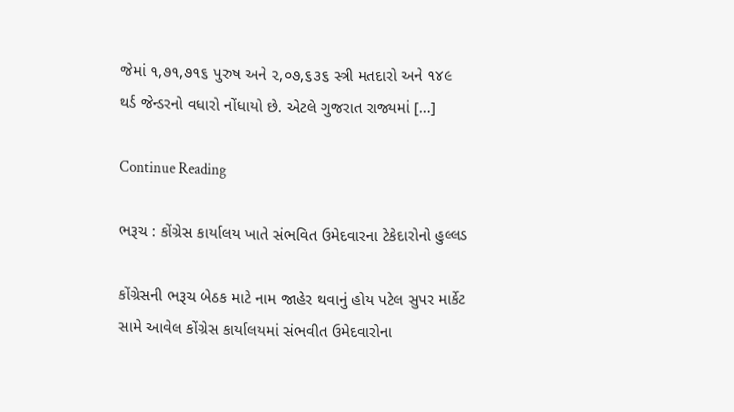જેમાં ૧,૭૧,૭૧૬ પુરુષ અને ૨,૦૭,૬૩૬ સ્ત્રી મતદારો અને ૧૪૯ થર્ડ જેન્ડરનો વધારો નોંધાયો છે. એટલે ગુજરાત રાજ્યમાં […]

Continue Reading

ભરૂચ : કોંગ્રેસ કાર્યાલય ખાતે સંભવિત ઉમેદવારના ટેકેદારોનો હુલ્લડ

કોંગ્રેસની ભરૂચ બેઠક માટે નામ જાહેર થવાનું હોય પટેલ સુપર માર્કેટ સામે આવેલ કોંગ્રેસ કાર્યાલયમાં સંભવીત ઉમેદવારોના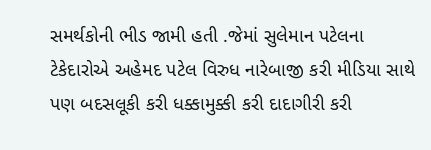સમર્થકોની ભીડ જામી હતી .જેમાં સુલેમાન પટેલના ટેકેદારોએ અહેમદ પટેલ વિરુધ નારેબાજી કરી મીડિયા સાથે પણ બદસલૂકી કરી ધક્કામુક્કી કરી દાદાગીરી કરી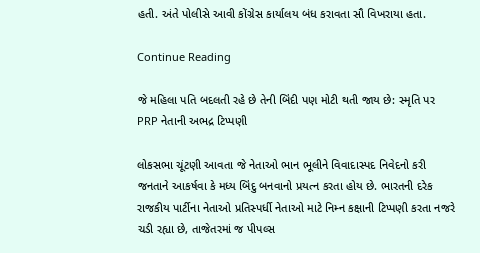હતી. અંતે પોલીસે આવી કોંગ્રેસ કાર્યાલય બંધ કરાવતા સૌ વિખરાયા હતા.

Continue Reading

જે મહિલા પતિ બદલતી રહે છે તેની બિંદી પણ મોટી થતી જાય છે: સ્મૃતિ પર PRP નેતાની અભદ્ર ટિપ્પણી

લોકસભા ચૂંટણી આવતા જે નેતાઓ ભાન ભૂલીને વિવાદાસ્પદ નિવેદનો કરી જનતાને આકર્ષવા કે મધ્ય બિંદુ બનવાનો પ્રયત્ન કરતા હોય છે. ભારતની દરેક રાજકીય પાર્ટીના નેતાઓ પ્રતિસ્પર્ધી નેતાઓ માટે નિમ્ન કક્ષાની ટિપ્પણી કરતા નજરે ચડી રહ્યા છે, તાજેતરમાં જ પીપલ્સ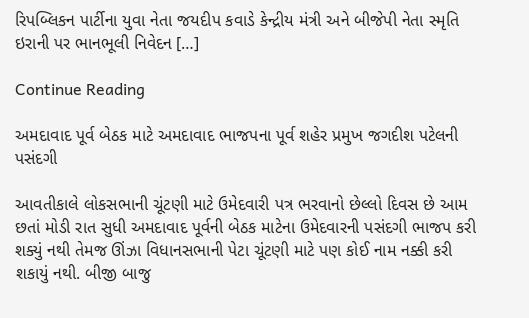રિપબ્લિકન પાર્ટીના યુવા નેતા જયદીપ કવાડે કેન્દ્રીય મંત્રી અને બીજેપી નેતા સ્મૃતિ ઇરાની પર ભાનભૂલી નિવેદન […]

Continue Reading

અમદાવાદ પૂર્વ બેઠક માટે અમદાવાદ ભાજપના પૂર્વ શહેર પ્રમુખ જગદીશ પટેલની પસંદગી

આવતીકાલે લોકસભાની ચૂંટણી માટે ઉમેદવારી પત્ર ભરવાનો છેલ્લો દિવસ છે આમ છતાં મોડી રાત સુધી અમદાવાદ પૂર્વની બેઠક માટેના ઉમેદવારની પસંદગી ભાજપ કરી શક્યું નથી તેમજ ઊંઝા વિધાનસભાની પેટા ચૂંટણી માટે પણ કોઈ નામ નક્કી કરી શકાયું નથી. બીજી બાજુ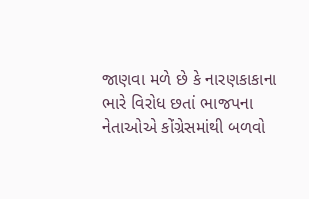જાણવા મળે છે કે નારણકાકાના ભારે વિરોધ છતાં ભાજપના નેતાઓએ કોંગ્રેસમાંથી બળવો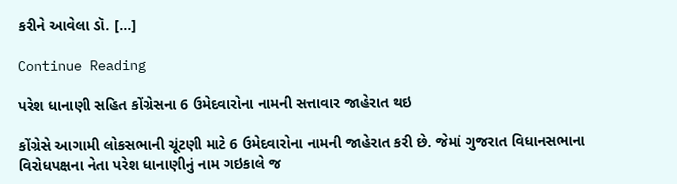કરીને આવેલા ડૉ. […]

Continue Reading

પરેશ ધાનાણી સહિત કોંગ્રેસના 6 ઉમેદવારોના નામની સત્તાવાર જાહેરાત થઇ

કોંગ્રેસે આગામી લોકસભાની ચૂંટણી માટે 6 ઉમેદવારોના નામની જાહેરાત કરી છે. જેમાં ગુજરાત વિધાનસભાના વિરોધપક્ષના નેતા પરેશ ધાનાણીનું નામ ગઇકાલે જ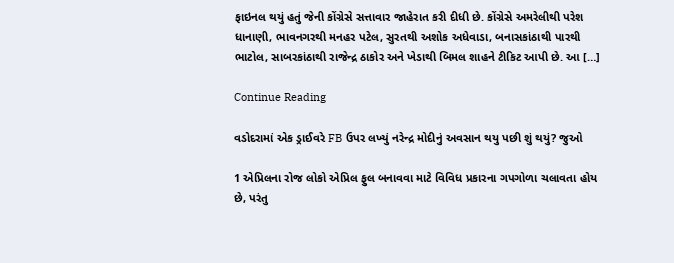ફાઇનલ થયું હતું જેની કોંગ્રેસે સત્તાવાર જાહેરાત કરી દીધી છે. કોંગ્રેસે અમરેલીથી પરેશ ધાનાણી, ભાવનગરથી મનહર પટેલ, સુરતથી અશોક અધેવાડા, બનાસકાંઠાથી પારથી ભાટોલ, સાબરકાંઠાથી રાજેન્દ્ર ઠાકોર અને ખેડાથી બિમલ શાહને ટીકિટ આપી છે. આ […]

Continue Reading

વડોદરામાં એક ડ્રાઈવરે FB ઉપર લખ્યું નરેન્દ્ર મોદીનું અવસાન થયુ પછી શું થયું? જુઓ

1 એપ્રિલના રોજ લોકો એપ્રિલ ફુલ બનાવવા માટે વિવિધ પ્રકારના ગપગોળા ચલાવતા હોય છે, પરંતુ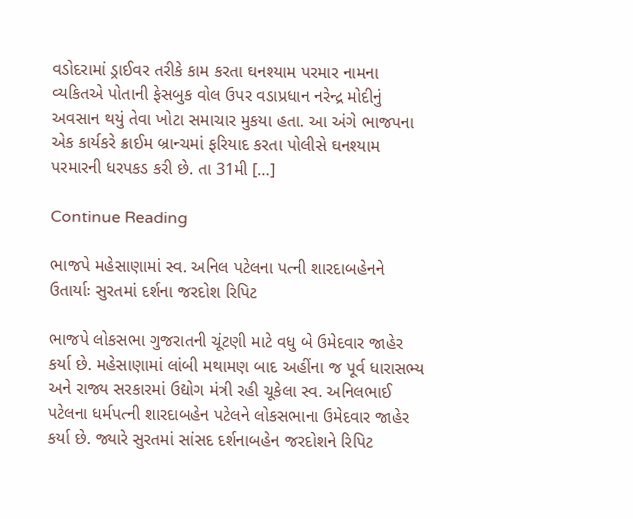વડોદરામાં ડ્રાઈવર તરીકે કામ કરતા ઘનશ્યામ પરમાર નામના વ્યકિતએ પોતાની ફેસબુક વોલ ઉપર વડાપ્રધાન નરેન્દ્ર મોદીનું અવસાન થયું તેવા ખોટા સમાચાર મુકયા હતા. આ અંગે ભાજપના એક કાર્યકરે ક્રાઈમ બ્રાન્ચમાં ફરિયાદ કરતા પોલીસે ઘનશ્યામ પરમારની ધરપકડ કરી છે. તા 31મી […]

Continue Reading

ભાજપે મહેસાણામાં સ્વ. અનિલ પટેલના પત્ની શારદાબહેનને ઉતાર્યાઃ સુરતમાં દર્શના જરદોશ રિપિટ

ભાજપે લોકસભા ગુજરાતની ચૂંટણી માટે વધુ બે ઉમેદવાર જાહેર કર્યા છે. મહેસાણામાં લાંબી મથામણ બાદ અહીંના જ પૂર્વ ધારાસભ્ય અને રાજ્ય સરકારમાં ઉદ્યોગ મંત્રી રહી ચૂકેલા સ્વ. અનિલભાઈ પટેલના ધર્મપત્ની શારદાબહેન પટેલને લોકસભાના ઉમેદવાર જાહેર કર્યા છે. જ્યારે સુરતમાં સાંસદ દર્શનાબહેન જરદોશને રિપિટ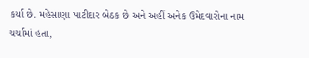કર્યા છે. મહેસાણા પાટીદાર બેઠક છે અને અહીં અનેક ઉમેદવારોના નામ ચર્ચામાં હતા,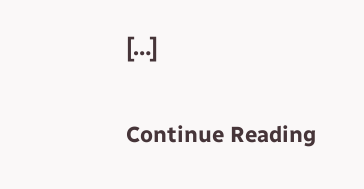[…]

Continue Reading